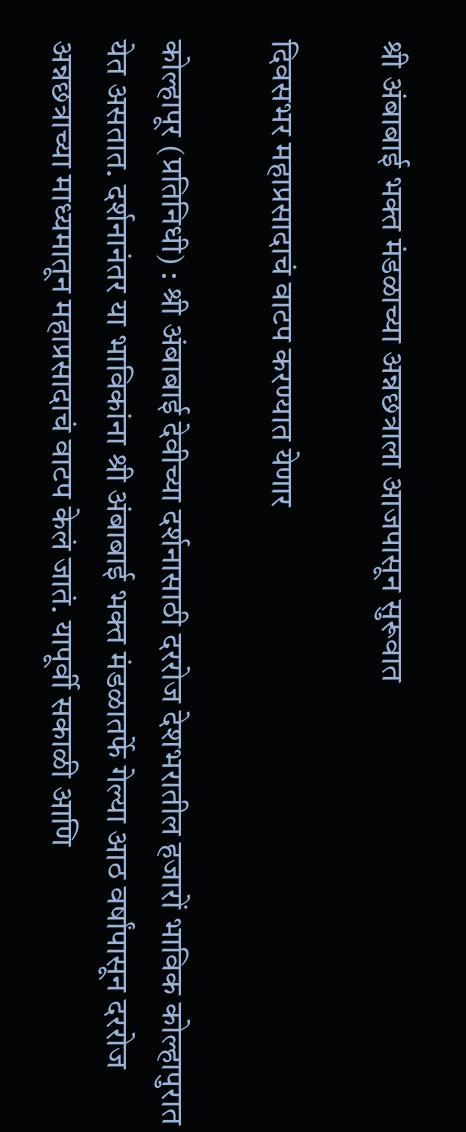श्री अंबाबाई भक्त मंडळाच्या अन्नछत्राला आजपासून सुरूवात

दिवसभर महाप्रसादाचं वाटप करण्यात येणार

कोल्हापूर (प्रतिनिधी) : श्री अंबाबाई देवीच्या दर्शनासाठी दररोज देशभरातील हजारों भाविक कोल्हापुरात येत असतात. दर्शनानंतर या भाविकांना श्री अंबाबाई भक्त मंडळातर्फे गेल्या आठ वर्षांपासून दररोज अन्नछत्राच्या माध्यमातून महाप्रसादाचं वाटप केलं जातं. यापूर्वी सकाळी आणि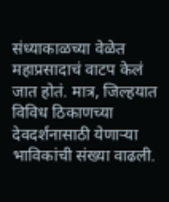संध्याकाळच्या वेळेत महाप्रसादाचं वाटप केलं जात होतं. मात्र, जिल्हयात विविध ठिकाणच्या देवदर्शनासाठी येणाऱ्या भाविकांची संख्या वाढली.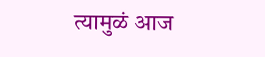त्यामुळं आज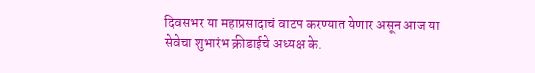दिवसभर या महाप्रसादाचं वाटप करण्यात येणार असून आज या सेवेचा शुभारंभ क्रीडाईचे अध्यक्ष के.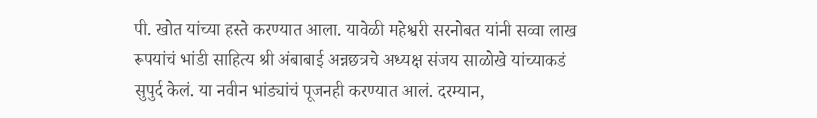पी. खोत यांच्या हस्ते करण्यात आला. यावेळी महेश्वरी सरनोबत यांनी सव्वा लाख रूपयांचं भांडी साहित्य श्री अंबाबाई अन्नछत्रचे अध्यक्ष संजय साळोखे यांच्याकडं सुपुर्द केलं. या नवीन भांड्यांचं पूजनही करण्यात आलं. दरम्यान,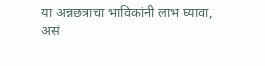या अन्नछत्राचा भाविकांनी लाभ घ्यावा, असं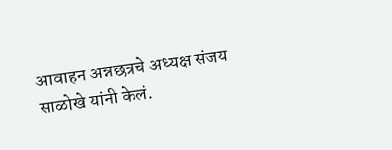आवाहन अन्नछत्रचे अध्यक्ष संजय साळोखे यांनी केलं.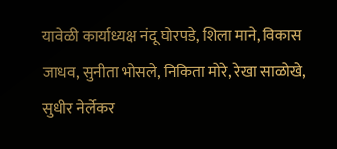यावेळी कार्याध्यक्ष नंदू घोरपडे, शिला माने, विकास जाधव, सुनीता भोसले, निकिता मोरे, रेखा साळोखे, सुधीर नेर्लेकर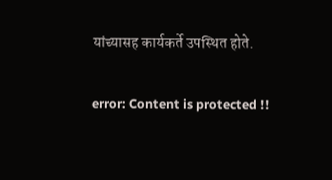यांच्यासह कार्यकर्ते उपस्थित होते.

error: Content is protected !!